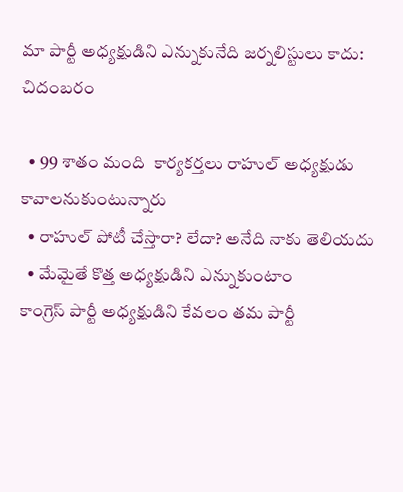మా పార్టీ అధ్యక్షుడిని ఎన్నుకునేది జర్నలిస్టులు కాదు: చిదంబరం

  • 99 శాతం మంది  కార్యకర్తలు రాహుల్ అధ్యక్షుడు కావాలనుకుంటున్నారు
  • రాహుల్ పోటీ చేస్తారా? లేదా? అనేది నాకు తెలియదు
  • మేమైతే కొత్త అధ్యక్షుడిని ఎన్నుకుంటాం
కాంగ్రెస్ పార్టీ అధ్యక్షుడిని కేవలం తమ పార్టీ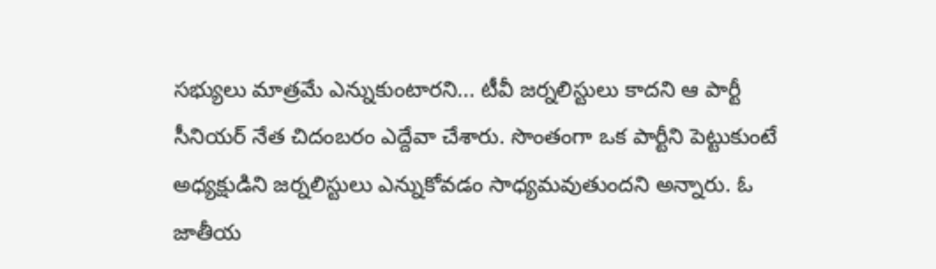సభ్యులు మాత్రమే ఎన్నుకుంటారని... టీవీ జర్నలిస్టులు కాదని ఆ పార్టీ సీనియర్ నేత చిదంబరం ఎద్దేవా చేశారు. సొంతంగా ఒక పార్టీని పెట్టుకుంటే అధ్యక్షుడిని జర్నలిస్టులు ఎన్నుకోవడం సాధ్యమవుతుందని అన్నారు. ఓ జాతీయ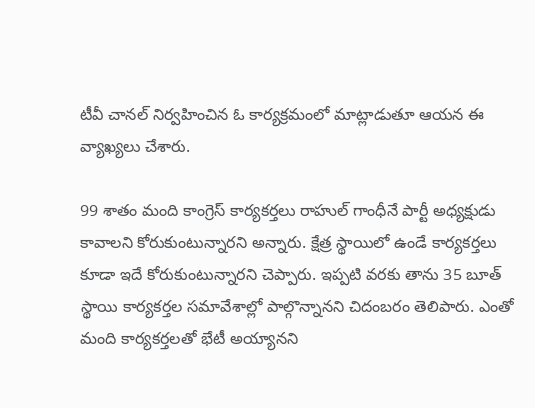టీవీ చానల్ నిర్వహించిన ఓ కార్యక్రమంలో మాట్లాడుతూ ఆయన ఈ వ్యాఖ్యలు చేశారు.

99 శాతం మంది కాంగ్రెస్ కార్యకర్తలు రాహుల్ గాంధీనే పార్టీ అధ్యక్షుడు కావాలని కోరుకుంటున్నారని అన్నారు. క్షేత్ర స్థాయిలో ఉండే కార్యకర్తలు కూడా ఇదే కోరుకుంటున్నారని చెప్పారు. ఇప్పటి వరకు తాను 35 బూత్ స్థాయి కార్యకర్తల సమావేశాల్లో పాల్గొన్నానని చిదంబరం తెలిపారు. ఎంతో మంది కార్యకర్తలతో భేటీ అయ్యానని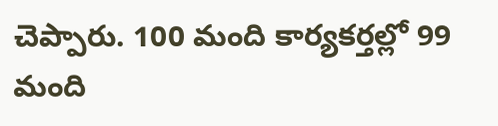చెప్పారు. 100 మంది కార్యకర్తల్లో 99 మంది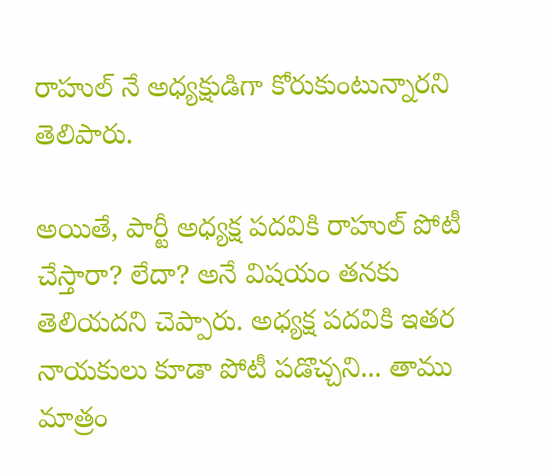రాహుల్ నే అధ్యక్షుడిగా కోరుకుంటున్నారని తెలిపారు.

అయితే, పార్టీ అధ్యక్ష పదవికి రాహుల్ పోటీ చేస్తారా? లేదా? అనే విషయం తనకు తెలియదని చెప్పారు. అధ్యక్ష పదవికి ఇతర నాయకులు కూడా పోటీ పడొచ్చని... తాము మాత్రం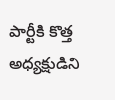పార్టీకి కొత్త అధ్యక్షుడిని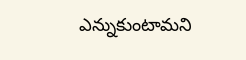ఎన్నుకుంటామని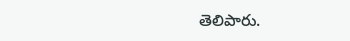తెలిపారు.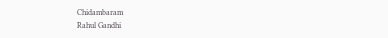Chidambaram
Rahul Gandhi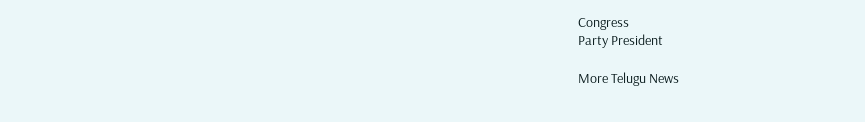Congress
Party President

More Telugu News